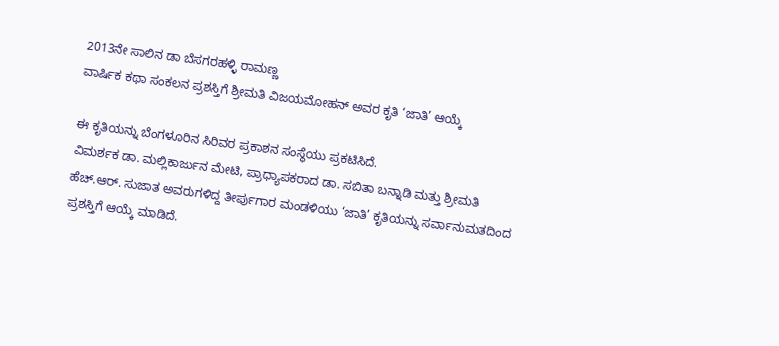2013ನೇ ಸಾಲಿನ ಡಾ ಬೆಸಗರಹಳ್ಳಿ ರಾಮಣ್ಣ
ವಾರ್ಷಿಕ ಕಥಾ ಸಂಕಲನ ಪ್ರಶಸ್ತಿಗೆ ಶ್ರೀಮತಿ ವಿಜಯಮೋಹನ್ ಅವರ ಕೃತಿ ‘ಜಾತಿ’ ಆಯ್ಕೆ

ಈ ಕೃತಿಯನ್ನು ಬೆಂಗಳೂರಿನ ಸಿರಿವರ ಪ್ರಕಾಶನ ಸಂಸ್ಥೆಯು ಪ್ರಕಟಿಸಿದೆ.
ವಿಮರ್ಶಕ ಡಾ. ಮಲ್ಲಿಕಾರ್ಜುನ ಮೇಟಿ, ಪ್ರಾಧ್ಯಾಪಕರಾದ ಡಾ. ಸಬಿತಾ ಬನ್ನಾಡಿ ಮತ್ತು ಶ್ರೀಮತಿ ಹೆಚ್.ಆರ್. ಸುಜಾತ ಅವರುಗಳಿದ್ದ ತೀರ್ಪುಗಾರ ಮಂಡಳಿಯು ‘ಜಾತಿ’ ಕೃತಿಯನ್ನು ಸರ್ವಾನುಮತದಿಂದ ಪ್ರಶಸ್ತಿಗೆ ಆಯ್ಕೆ ಮಾಡಿದೆ.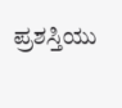ಪ್ರಶಸ್ತಿಯು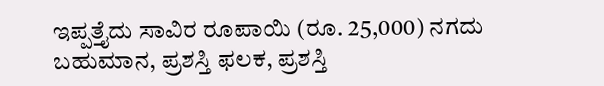ಇಪ್ಪತ್ತೈದು ಸಾವಿರ ರೂಪಾಯಿ (ರೂ. 25,000) ನಗದು ಬಹುಮಾನ, ಪ್ರಶಸ್ತಿ ಫಲಕ, ಪ್ರಶಸ್ತಿ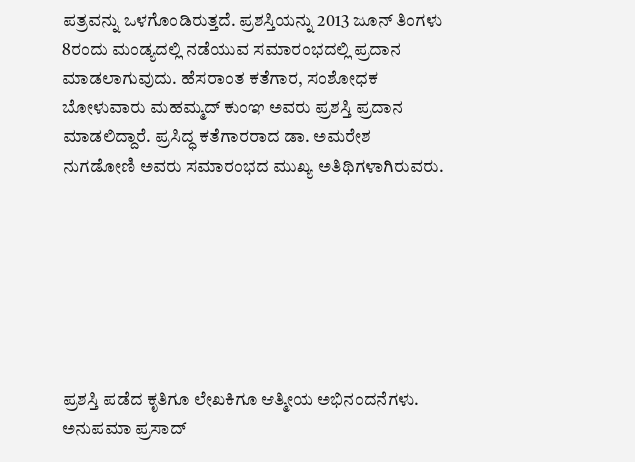ಪತ್ರವನ್ನು ಒಳಗೊಂಡಿರುತ್ತದೆ. ಪ್ರಶಸ್ತಿಯನ್ನು 2013 ಜೂನ್ ತಿಂಗಳು 8ರಂದು ಮಂಡ್ಯದಲ್ಲಿ ನಡೆಯುವ ಸಮಾರಂಭದಲ್ಲಿ ಪ್ರದಾನ ಮಾಡಲಾಗುವುದು. ಹೆಸರಾಂತ ಕತೆಗಾರ, ಸಂಶೋಧಕ ಬೋಳುವಾರು ಮಹಮ್ಮದ್ ಕುಂಞ ಅವರು ಪ್ರಶಸ್ತಿ ಪ್ರದಾನ ಮಾಡಲಿದ್ದಾರೆ. ಪ್ರಸಿದ್ಧ ಕತೆಗಾರರಾದ ಡಾ. ಅಮರೇಶ ನುಗಡೋಣಿ ಅವರು ಸಮಾರಂಭದ ಮುಖ್ಯ ಅತಿಥಿಗಳಾಗಿರುವರು.







ಪ್ರಶಸ್ತಿ ಪಡೆದ ಕೃತಿಗೂ ಲೇಖಕಿಗೂ ಆತ್ಮೀಯ ಅಭಿನಂದನೆಗಳು.
ಅನುಪಮಾ ಪ್ರಸಾದ್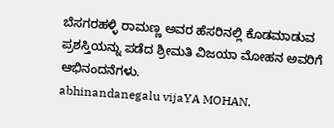ಬೆಸಗರಹಳ್ಳಿ ರಾಮಣ್ಣ ಅವರ ಹೆಸರಿನಲ್ಲಿ ಕೊಡಮಾಡುವ ಪ್ರಶಸ್ತಿಯನ್ನು ಪಡೆದ ಶ್ರೀಮತಿ ವಿಜಯಾ ಮೋಹನ ಅವರಿಗೆ ಆಭಿನಂದನೆಗಳು.
abhinandanegalu vijaYA MOHAN.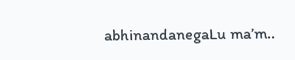abhinandanegaLu ma’m..